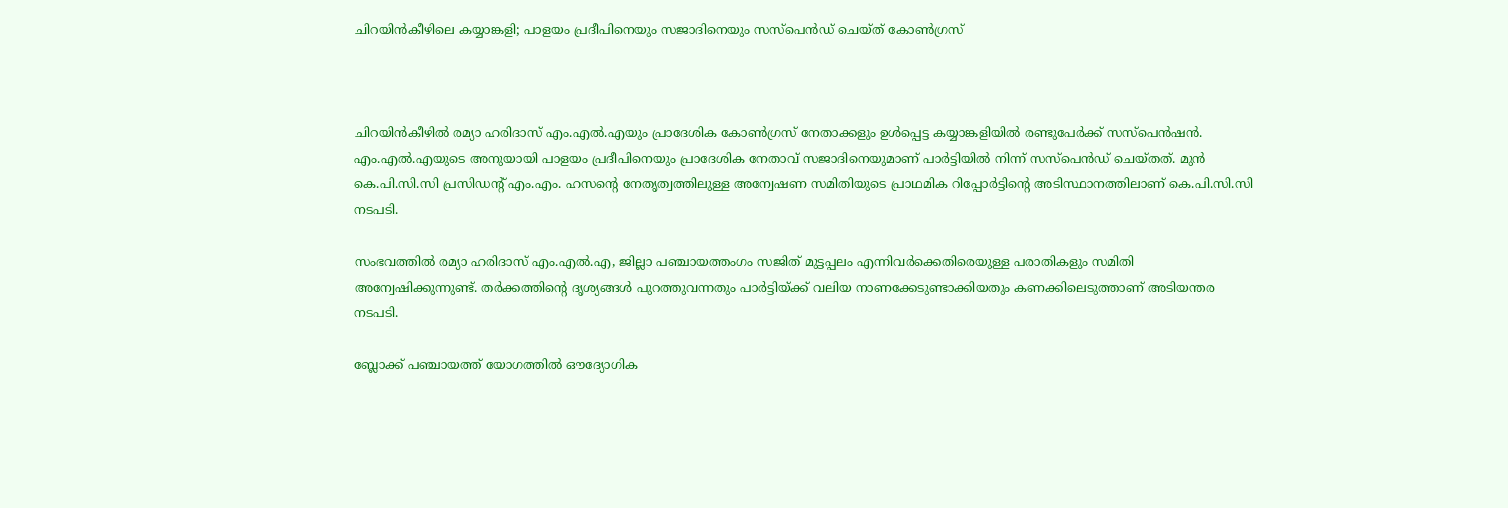ചിറയിൻകീഴിലെ കയ്യാങ്കളി; പാളയം പ്രദീപിനെയും സജാദിനെയും സസ്‌പെൻഡ് ചെയ്ത് കോൺഗ്രസ്



ചിറയിൻകീഴിൽ രമ്യാ ഹരിദാസ് എം.എൽ.എയും പ്രാദേശിക കോൺഗ്രസ് നേതാക്കളും ഉൾപ്പെട്ട കയ്യാങ്കളിയിൽ രണ്ടുപേർക്ക് സസ്‌പെൻഷൻ. എം.എൽ.എയുടെ അനുയായി പാളയം പ്രദീപിനെയും പ്രാദേശിക നേതാവ് സജാദിനെയുമാണ് പാർട്ടിയിൽ നിന്ന് സസ്‌പെൻഡ് ചെയ്തത്. മുൻ കെ.പി.സി.സി പ്രസിഡന്റ് എം.എം. ഹസന്റെ നേതൃത്വത്തിലുള്ള അന്വേഷണ സമിതിയുടെ പ്രാഥമിക റിപ്പോർട്ടിന്റെ അടിസ്ഥാനത്തിലാണ് കെ.പി.സി.സി നടപടി.

സംഭവത്തിൽ രമ്യാ ഹരിദാസ് എം.എൽ.എ, ജില്ലാ പഞ്ചായത്തംഗം സജിത് മുട്ടപ്പലം എന്നിവർക്കെതിരെയുള്ള പരാതികളും സമിതി അന്വേഷിക്കുന്നുണ്ട്. തർക്കത്തിന്റെ ദൃശ്യങ്ങൾ പുറത്തുവന്നതും പാർട്ടിയ്ക്ക് വലിയ നാണക്കേടുണ്ടാക്കിയതും കണക്കിലെടുത്താണ് അടിയന്തര നടപടി.

ബ്ലോക്ക് പഞ്ചായത്ത് യോഗത്തിൽ ഔദ്യോഗിക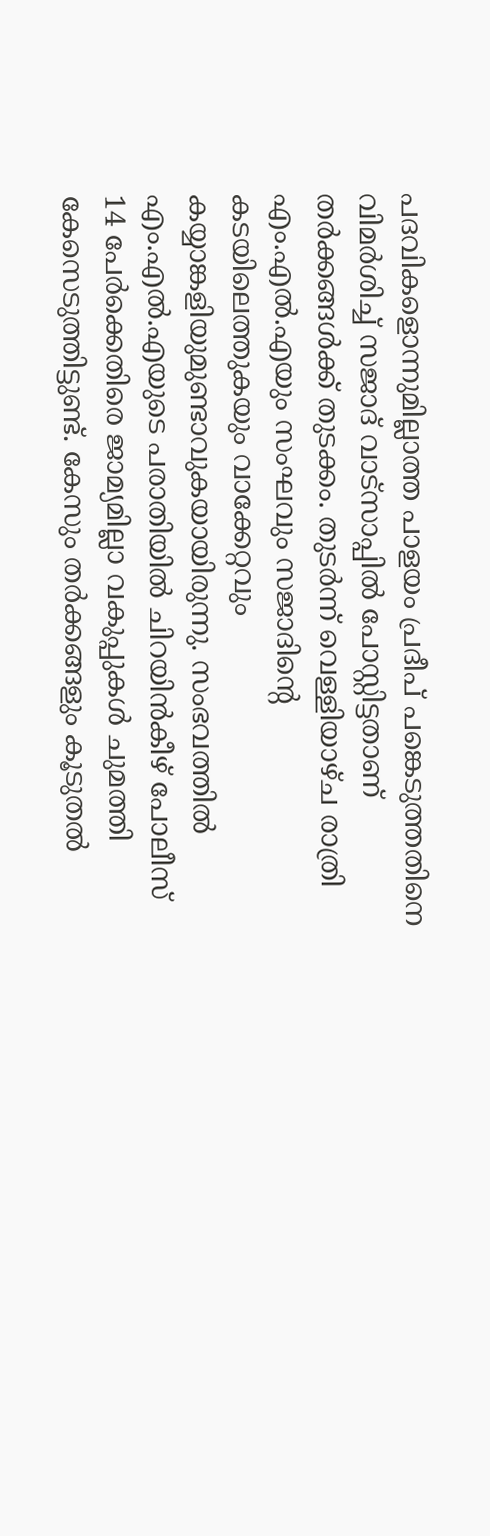പദവികളൊന്നുമില്ലാത്ത പാളയം പ്രദീപ് പങ്കെടുത്തതിനെ വിമർശിച്ച് സജാദ് വാട്സാപ്പിൽ പോസ്റ്റിട്ടതാണ് തർക്കങ്ങൾക്ക് തുടക്കം. തുടർന്ന് വെള്ളിയാഴ്ച രാത്രി എം.എൽ.എയും സംഘവും സജാദിന്റെ കടയിലെത്തുകയും വാക്കേറ്റവും കയ്യാങ്കളിയുമുണ്ടാവുകയായിരുന്നു. സംഭവത്തിൽ എം.എൽ.എയുടെ പരാതിയിൽ ചിറയിൻകീഴ് പോലീസ് 14 പേർക്കെതിരെ ജാമ്യമില്ലാ വകുപ്പുകൾ ചുമത്തി കേസെടുത്തിട്ടുണ്ട്. കേസും തർക്കങ്ങളും കൂടുതൽ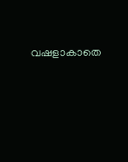വഷളാകാതെ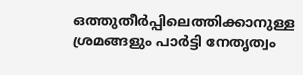ഒത്തുതീർപ്പിലെത്തിക്കാനുള്ള ശ്രമങ്ങളും പാർട്ടി നേതൃത്വം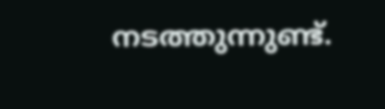നടത്തുന്നുണ്ട്.